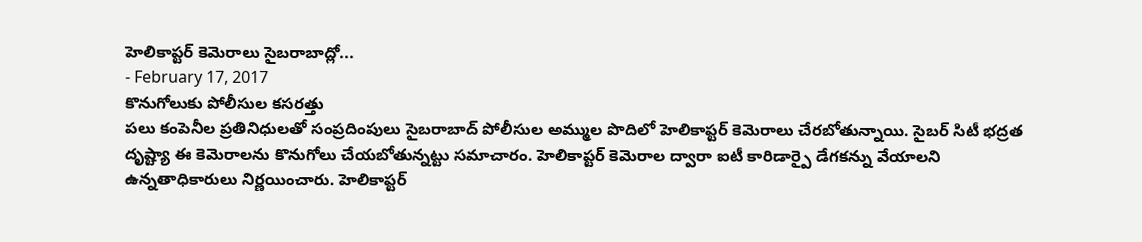హెలికాప్టర్ కెమెరాలు సైబరాబాద్లో...
- February 17, 2017
కొనుగోలుకు పోలీసుల కసరత్తు
పలు కంపెనీల ప్రతినిధులతో సంప్రదింపులు సైబరాబాద్ పోలీసుల అమ్ముల పొదిలో హెలికాప్టర్ కెమెరాలు చేరబోతున్నాయి. సైబర్ సిటీ భద్రత దృష్ట్యా ఈ కెమెరాలను కొనుగోలు చేయబోతున్నట్టు సమాచారం. హెలికాప్టర్ కెమెరాల ద్వారా ఐటీ కారిడార్పై డేగకన్ను వేయాలని ఉన్నతాధికారులు నిర్ణయించారు. హెలికాప్టర్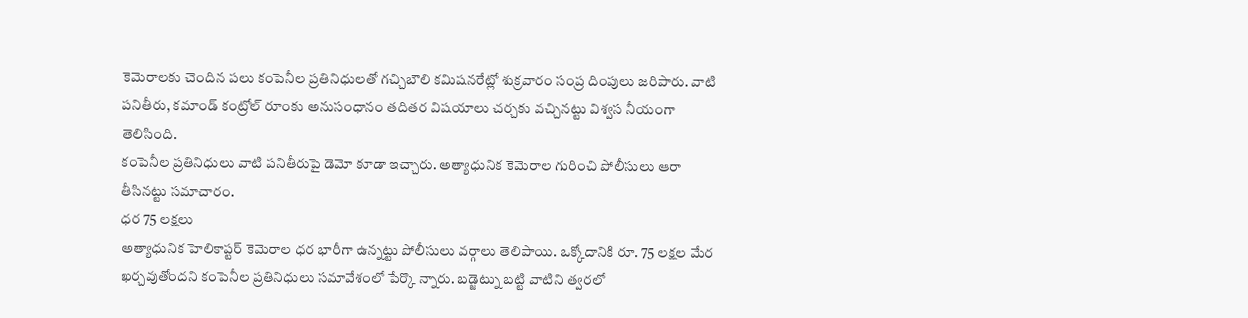కెమెరాలకు చెందిన పలు కంపెనీల ప్రతినిధులతో గచ్చిబౌలి కమిషనరేట్లో శుక్రవారం సంప్ర దింపులు జరిపారు. వాటి పనితీరు, కమాండ్ కంట్రోల్ రూంకు అనుసంధానం తదితర విషయాలు చర్చకు వచ్చినట్టు విశ్వస నీయంగా తెలిసింది.
కంపెనీల ప్రతినిధులు వాటి పనితీరుపై డెమో కూడా ఇచ్చారు. అత్యాధునిక కెమెరాల గురించి పోలీసులు ఆరా తీసినట్టు సమాచారం.
ధర 75 లక్షలు
అత్యాధునిక హెలికాప్టర్ కెమెరాల ధర భారీగా ఉన్నట్టు పోలీసులు వర్గాలు తెలిపాయి. ఒక్కోదానికి రూ. 75 లక్షల మేర ఖర్చవుతోందని కంపెనీల ప్రతినిధులు సమావేశంలో పేర్కొ న్నారు. బడ్జెట్ను బట్టి వాటిని త్వరలో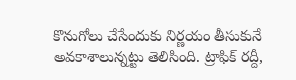కొనుగోలు చేసేందుకు నిర్ణయం తీసుకునే అవకాశాలున్నట్టు తెలిసింది. ట్రాఫిక్ రద్దీ,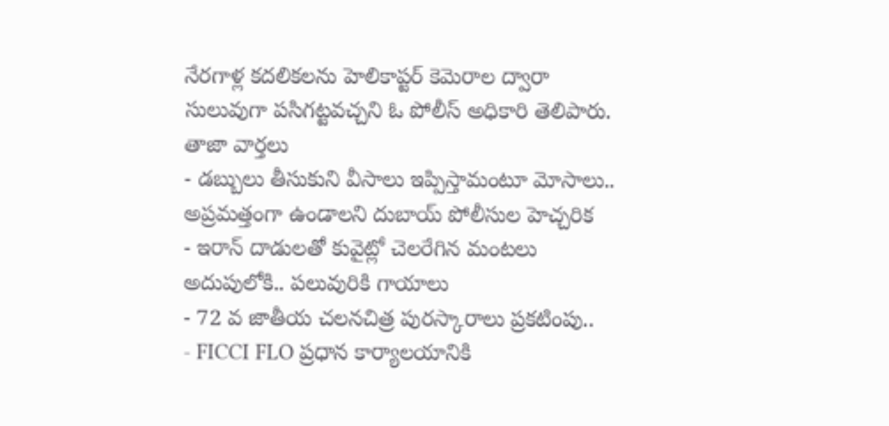నేరగాళ్ల కదలికలను హెలికాప్టర్ కెమెరాల ద్వారా సులువుగా పసిగట్టవచ్చని ఓ పోలీస్ అధికారి తెలిపారు.
తాజా వార్తలు
- డబ్బులు తీసుకుని వీసాలు ఇప్పిస్తామంటూ మోసాలు.. అప్రమత్తంగా ఉండాలని దుబాయ్ పోలీసుల హెచ్చరిక
- ఇరాన్ దాడులతో కువైట్లో చెలరేగిన మంటలు అదుపులోకి.. పలువురికి గాయాలు
- 72 వ జాతీయ చలనచిత్ర పురస్కారాలు ప్రకటింపు..
- FICCI FLO ప్రధాన కార్యాలయానికి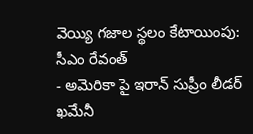వెయ్యి గజాల స్థలం కేటాయింపు: సీఎం రేవంత్
- అమెరికా పై ఇరాన్ సుప్రీం లీడర్ ఖమేనీ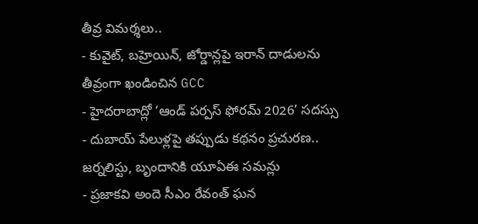తీవ్ర విమర్శలు..
- కువైట్, బహ్రెయిన్, జోర్డాన్లపై ఇరాన్ దాడులను తీవ్రంగా ఖండించిన GCC
- హైదరాబాద్లో ‘ఆండ్ పర్పస్ ఫోరమ్ 2026’ సదస్సు
- దుబాయ్ పేలుళ్లపై తప్పుడు కథనం ప్రచురణ.. జర్నలిస్టు, బృందానికి యూఏఈ సమన్లు
- ప్రజాకవి అందె సీఎం రేవంత్ ఘన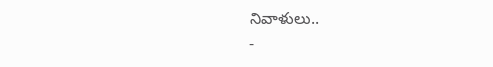నివాళులు..
-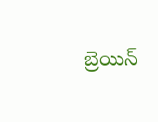బ్రెయిన్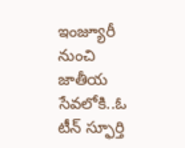ఇంజ్యూరీ నుంచి జాతీయ సేవలోకి..ఓ టీన్ స్ఫూర్తి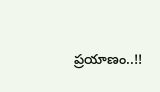ప్రయాణం..!!